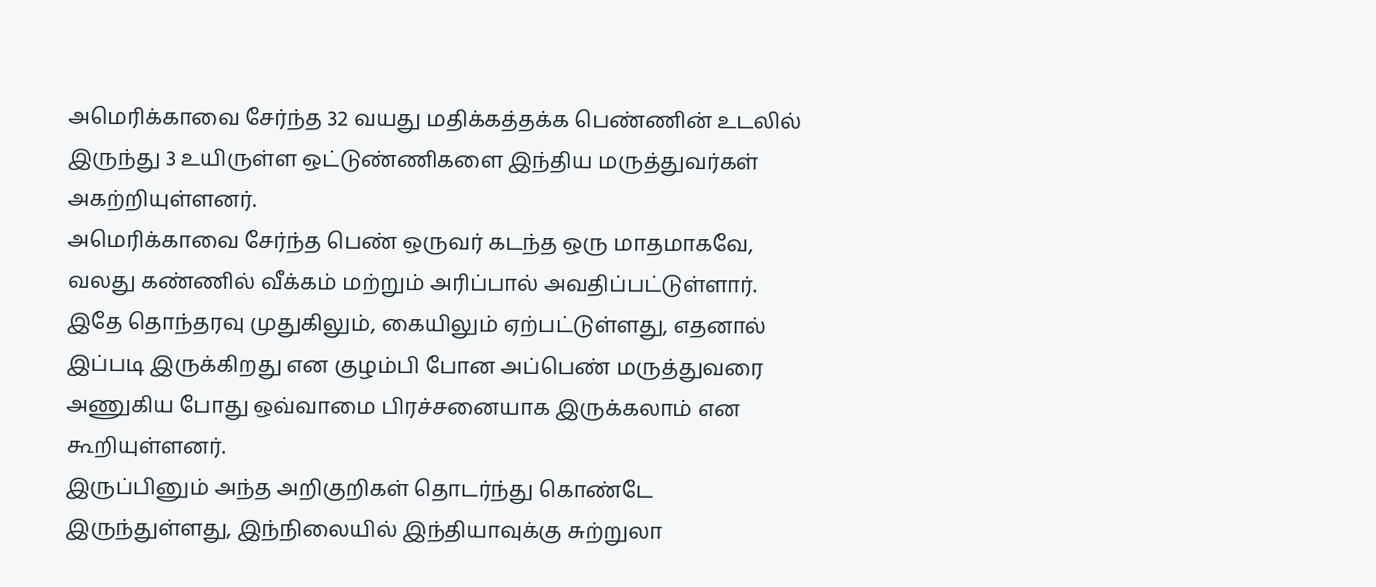அமெரிக்காவை சேர்ந்த 32 வயது மதிக்கத்தக்க பெண்ணின் உடலில் இருந்து 3 உயிருள்ள ஒட்டுண்ணிகளை இந்திய மருத்துவர்கள் அகற்றியுள்ளனர்.
அமெரிக்காவை சேர்ந்த பெண் ஒருவர் கடந்த ஒரு மாதமாகவே, வலது கண்ணில் வீக்கம் மற்றும் அரிப்பால் அவதிப்பட்டுள்ளார்.
இதே தொந்தரவு முதுகிலும், கையிலும் ஏற்பட்டுள்ளது, எதனால் இப்படி இருக்கிறது என குழம்பி போன அப்பெண் மருத்துவரை அணுகிய போது ஒவ்வாமை பிரச்சனையாக இருக்கலாம் என கூறியுள்ளனர்.
இருப்பினும் அந்த அறிகுறிகள் தொடர்ந்து கொண்டே இருந்துள்ளது, இந்நிலையில் இந்தியாவுக்கு சுற்றுலா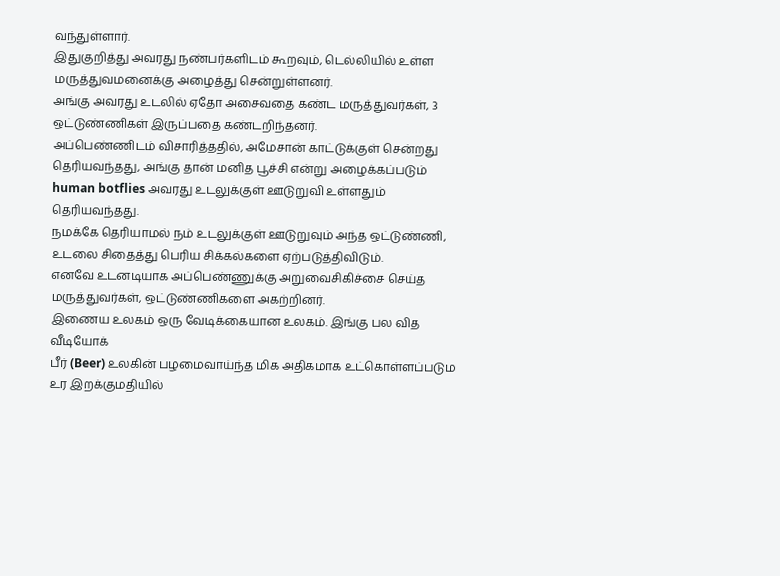வந்துள்ளார்.
இதுகுறித்து அவரது நண்பர்களிடம் கூறவும், டெல்லியில் உள்ள மருத்துவமனைக்கு அழைத்து சென்றுள்ளனர்.
அங்கு அவரது உடலில் ஏதோ அசைவதை கண்ட மருத்துவர்கள், 3 ஒட்டுண்ணிகள் இருப்பதை கண்டறிந்தனர்.
அப்பெண்ணிடம் விசாரித்ததில், அமேசான் காட்டுக்குள் சென்றது தெரியவந்தது, அங்கு தான் மனித பூச்சி என்று அழைக்கப்படும் human botflies அவரது உடலுக்குள் ஊடுறுவி உள்ளதும் தெரியவந்தது.
நமக்கே தெரியாமல் நம் உடலுக்குள் ஊடுறுவும் அந்த ஒட்டுண்ணி, உடலை சிதைத்து பெரிய சிக்கல்களை ஏற்படுத்திவிடும்.
எனவே உடனடியாக அப்பெண்ணுக்கு அறுவைசிகிச்சை செய்த மருத்துவர்கள், ஒட்டுண்ணிகளை அகற்றினர்.
இணைய உலகம் ஒரு வேடிக்கையான உலகம். இங்கு பல வித வீடியோக்
பீர் (Beer) உலகின் பழமைவாய்ந்த மிக அதிகமாக உட்கொள்ளப்படும
உர இறக்குமதியில்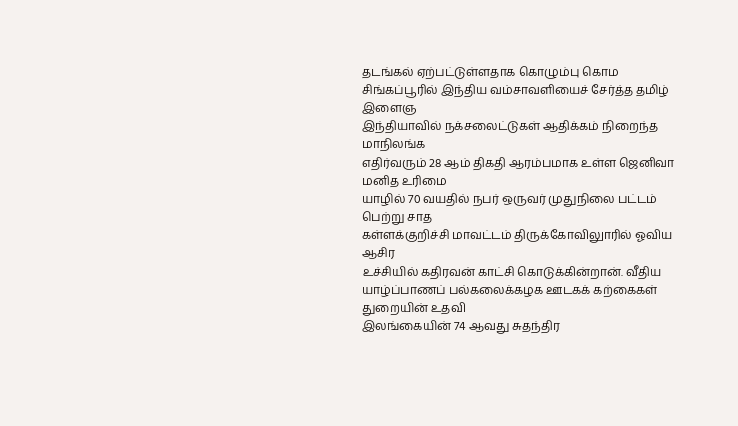தடங்கல் ஏற்பட்டுள்ளதாக கொழும்பு கொம
சிங்கப்பூரில் இந்திய வம்சாவளியைச் சேர்த்த தமிழ் இளைஞ
இந்தியாவில் நக்சலைட்டுகள் ஆதிக்கம் நிறைந்த மாநிலங்க
எதிர்வரும் 28 ஆம் திகதி ஆரம்பமாக உள்ள ஜெனிவா மனித உரிமை
யாழில் 70 வயதில் நபர் ஒருவர் முதுநிலை பட்டம் பெற்று சாத
கள்ளக்குறிச்சி மாவட்டம் திருக்கோவிலுாரில் ஓவிய ஆசிர
உச்சியில் கதிரவன் காட்சி கொடுக்கின்றான். வீதிய
யாழ்ப்பாணப் பல்கலைக்கழக ஊடகக் கற்கைகள் துறையின் உதவி
இலங்கையின் 74 ஆவது சுதந்திர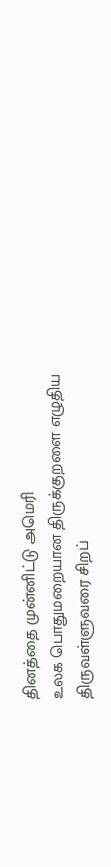தினத்தை முன்னிட்டு அமெரி
உலக பொதுமறையான திருக்குறளை எழுதிய திருவள்ளுவரை சிறப்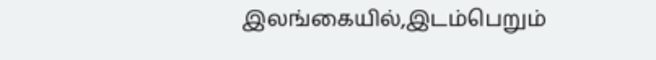இலங்கையில்,இடம்பெறும்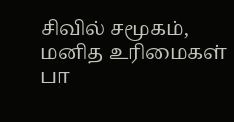சிவில் சமூகம், மனித உரிமைகள் பா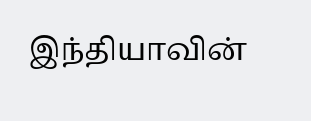இந்தியாவின்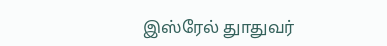இஸ்ரேல் துாதுவர்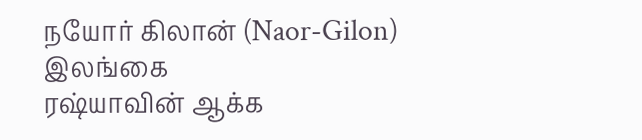நயோர் கிலான் (Naor-Gilon) இலங்கை
ரஷ்யாவின் ஆக்க